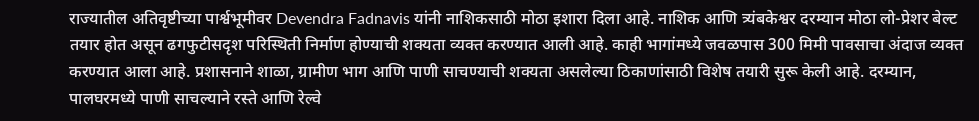राज्यातील अतिवृष्टीच्या पार्श्वभूमीवर Devendra Fadnavis यांनी नाशिकसाठी मोठा इशारा दिला आहे. नाशिक आणि त्र्यंबकेश्वर दरम्यान मोठा लो-प्रेशर बेल्ट तयार होत असून ढगफुटीसदृश परिस्थिती निर्माण होण्याची शक्यता व्यक्त करण्यात आली आहे. काही भागांमध्ये जवळपास 300 मिमी पावसाचा अंदाज व्यक्त करण्यात आला आहे. प्रशासनाने शाळा, ग्रामीण भाग आणि पाणी साचण्याची शक्यता असलेल्या ठिकाणांसाठी विशेष तयारी सुरू केली आहे. दरम्यान, पालघरमध्ये पाणी साचल्याने रस्ते आणि रेल्वे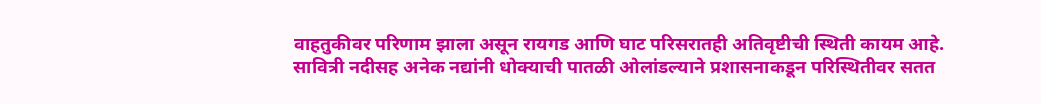वाहतुकीवर परिणाम झाला असून रायगड आणि घाट परिसरातही अतिवृष्टीची स्थिती कायम आहे. सावित्री नदीसह अनेक नद्यांनी धोक्याची पातळी ओलांडल्याने प्रशासनाकडून परिस्थितीवर सतत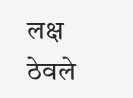लक्ष ठेवले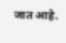जात आहे.